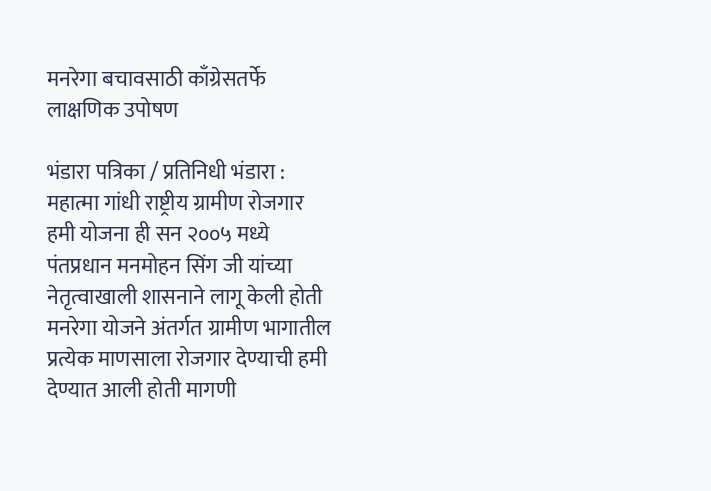मनरेगा बचावसाठी काँग्रेसतर्फे लाक्षणिक उपोषण

भंडारा पत्रिका / प्रतिनिधी भंडारा : महात्मा गांधी राष्ट्रीय ग्रामीण रोजगार हमी योजना ही सन २००५ मध्ये पंतप्रधान मनमोहन सिंग जी यांच्या नेतृत्वाखाली शासनाने लागू केली होती मनरेगा योजने अंतर्गत ग्रामीण भागातील प्रत्येक माणसाला रोजगार देण्याची हमी देण्यात आली होती मागणी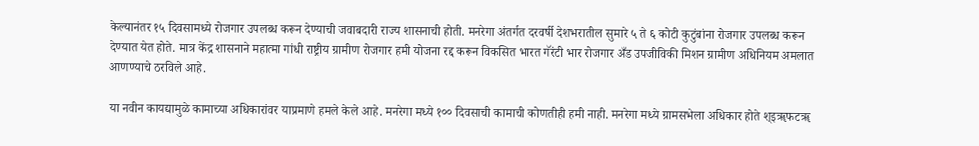केल्यानंतर १५ दिवसामध्ये रोजगार उपलब्ध करून देण्याची जवाबदारी राज्य शासनाची होती. मनरेगा अंतर्गत दरवर्षी देशभरातील सुमारे ५ ते ६ कोटी कुटुंबांना रोजगार उपलब्ध करून देण्यात येत होते. मात्र केंद्र शासनाने महात्मा गांधी राष्ट्रीय ग्रामीण रोजगार हमी योजना रद्द करून विकसित भारत गॅरंटी भार रोजगार अँड उपजीविकी मिशन ग्रामीण अधिनियम अमलात आणण्याचे ठरविले आहे.

या नवीन कायद्यामुळे कामाच्या अधिकारांवर याप्रमाणे हमले केले आहे. मनरेगा मध्ये १०० दिवसाची कामाची कोणतीही हमी नाही. मनरेगा मध्ये ग्रामसभेला अधिकार होते श्इॠफटॠ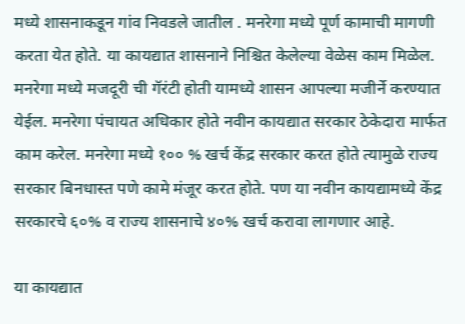मध्ये शासनाकडून गांव निवडले जातील . मनरेगा मध्ये पूर्ण कामाची मागणी करता येत होते. या कायद्यात शासनाने निश्चित केलेल्या वेळेस काम मिळेल. मनरेगा मध्ये मजदूरी ची गॅरंटी होती यामध्ये शासन आपल्या मजीर्ने करण्यात येईल. मनरेगा पंचायत अधिकार होते नवीन कायद्यात सरकार ठेकेदारा मार्फत काम करेल. मनरेगा मध्ये १०० % खर्च केंद्र सरकार करत होते त्यामुळे राज्य सरकार बिनधास्त पणे कामे मंजूर करत होते. पण या नवीन कायद्यामध्ये केंद्र सरकारचे ६०% व राज्य शासनाचे ४०% खर्च करावा लागणार आहे.

या कायद्यात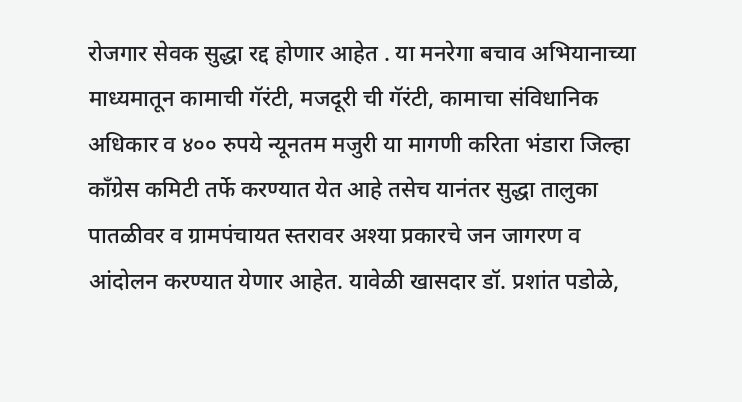रोजगार सेवक सुद्धा रद्द होणार आहेत . या मनरेगा बचाव अभियानाच्या माध्यमातून कामाची गॅरंटी, मजदूरी ची गॅरंटी, कामाचा संविधानिक अधिकार व ४०० रुपये न्यूनतम मजुरी या मागणी करिता भंडारा जिल्हा काँग्रेस कमिटी तर्फे करण्यात येत आहे तसेच यानंतर सुद्धा तालुका पातळीवर व ग्रामपंचायत स्तरावर अश्या प्रकारचे जन जागरण व आंदोलन करण्यात येणार आहेत. यावेळी खासदार डॉ. प्रशांत पडोळे,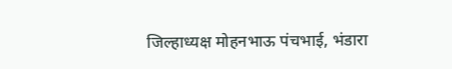जिल्हाध्यक्ष मोहनभाऊ पंचभाई, भंडारा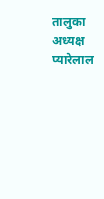तालुका अध्यक्ष प्यारेलाल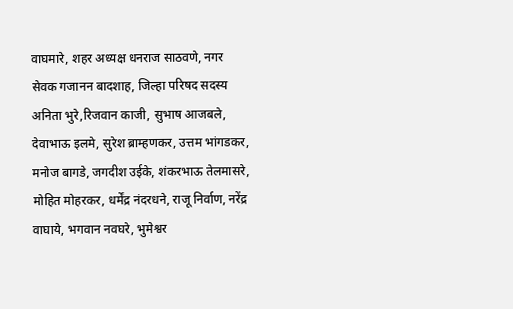वाघमारे, शहर अध्यक्ष धनराज साठवणे, नगर सेवक गजानन बादशाह, जिल्हा परिषद सदस्य अनिता भुरे,रिजवान काजी, सुभाष आजबले, देवाभाऊ इलमे, सुरेश ब्राम्हणकर, उत्तम भांगडकर, मनोज बागडे, जगदीश उईके, शंकरभाऊ तेलमासरे, मोहित मोहरकर, धर्मेंद्र नंदरधने, राजू निर्वाण, नरेंद्र वाघाये, भगवान नवघरे, भुमेश्वर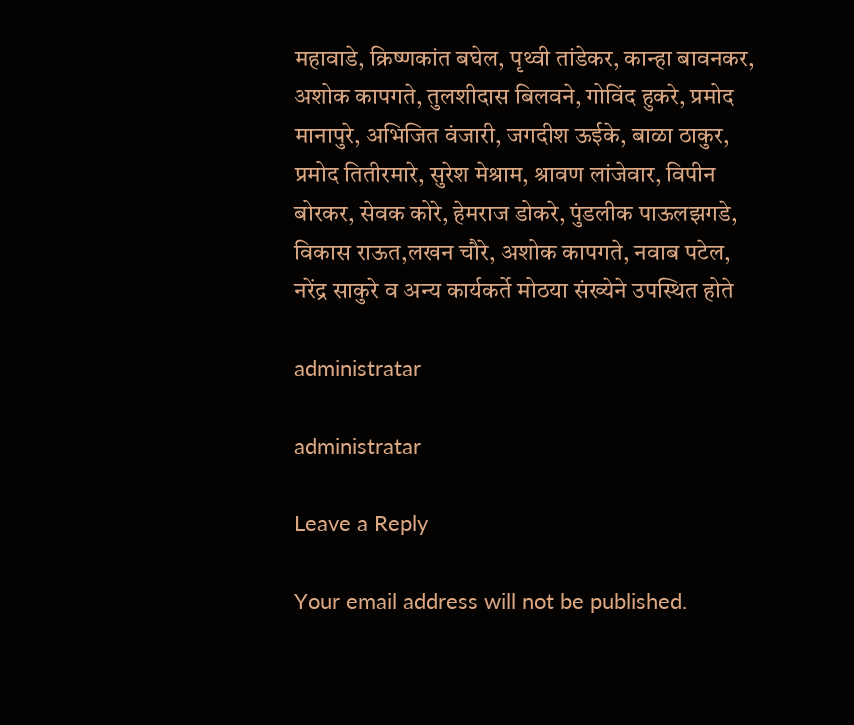महावाडे, क्रिष्णकांत बघेल, पृथ्वी तांडेकर, कान्हा बावनकर, अशोक कापगते, तुलशीदास बिलवने, गोविंद हुकरे, प्रमोद मानापुरे, अभिजित वंजारी, जगदीश ऊईके, बाळा ठाकुर, प्रमोद तितीरमारे, सुरेश मेश्राम, श्रावण लांजेवार, विपीन बोरकर, सेवक कोरे, हेमराज डोकरे, पुंडलीक पाऊलझगडे, विकास राऊत,लखन चौरे, अशोक कापगते, नवाब पटेल, नरेंद्र साकुरे व अन्य कार्यकर्ते मोठया संख्येने उपस्थित होते

administratar

administratar

Leave a Reply

Your email address will not be published.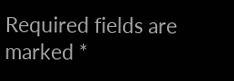Required fields are marked *